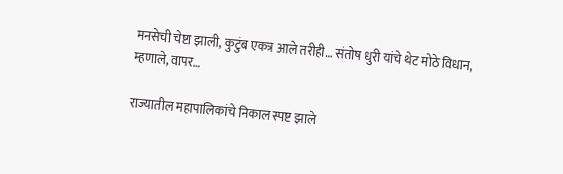मनसेची चेष्टा झाली, कुटुंब एकत्र आले तरीही… संतोष धुरी यांचे थेट मोठे विधान, म्हणाले, वापर…

राज्यातील महापालिकांचे निकाल स्पष्ट झाले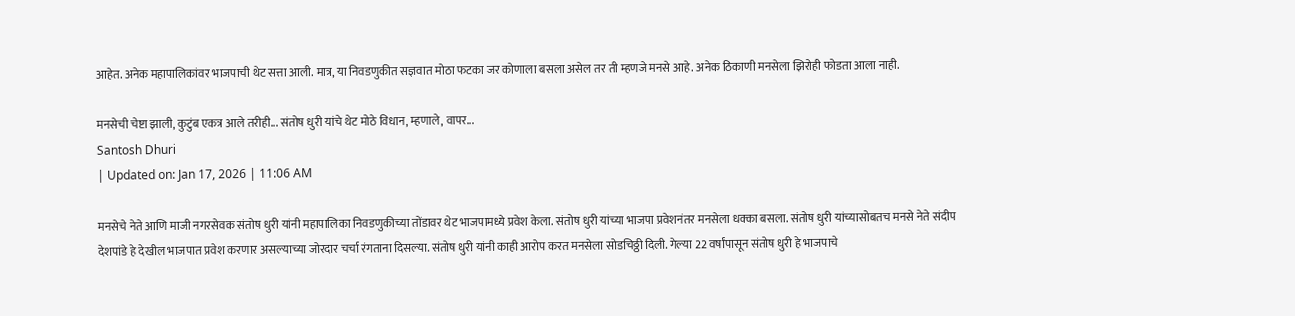आहेत. अनेक महापालिकांवर भाजपाची थेट सत्ता आली. मात्र, या निवडणुकीत सज्ञवात मोठा फटका जर कोणाला बसला असेल तर ती म्हणजे मनसे आहे. अनेक ठिकाणी मनसेला झिरोही फोडता आला नाही.

मनसेची चेष्टा झाली, कुटुंब एकत्र आले तरीही... संतोष धुरी यांचे थेट मोठे विधान, म्हणाले, वापर...
Santosh Dhuri
| Updated on: Jan 17, 2026 | 11:06 AM

मनसेचे नेते आणि माजी नगरसेवक संतोष धुरी यांनी महापालिका निवडणुकीच्या तोंडावर थेट भाजपामध्ये प्रवेश केला. संतोष धुरी यांच्या भाजपा प्रवेशनंतर मनसेला धक्का बसला. संतोष धुरी यांच्यासोबतच मनसे नेते संदीप देशपांडे हे देखील भाजपात प्रवेश करणार असल्याच्या जोरदार चर्चा रंगताना दिसल्या. संतोष धुरी यांनी काही आरोप करत मनसेला सोडचिठ्ठी दिली. गेल्या 22 वर्षांपासून संतोष धुरी हे भाजपाचे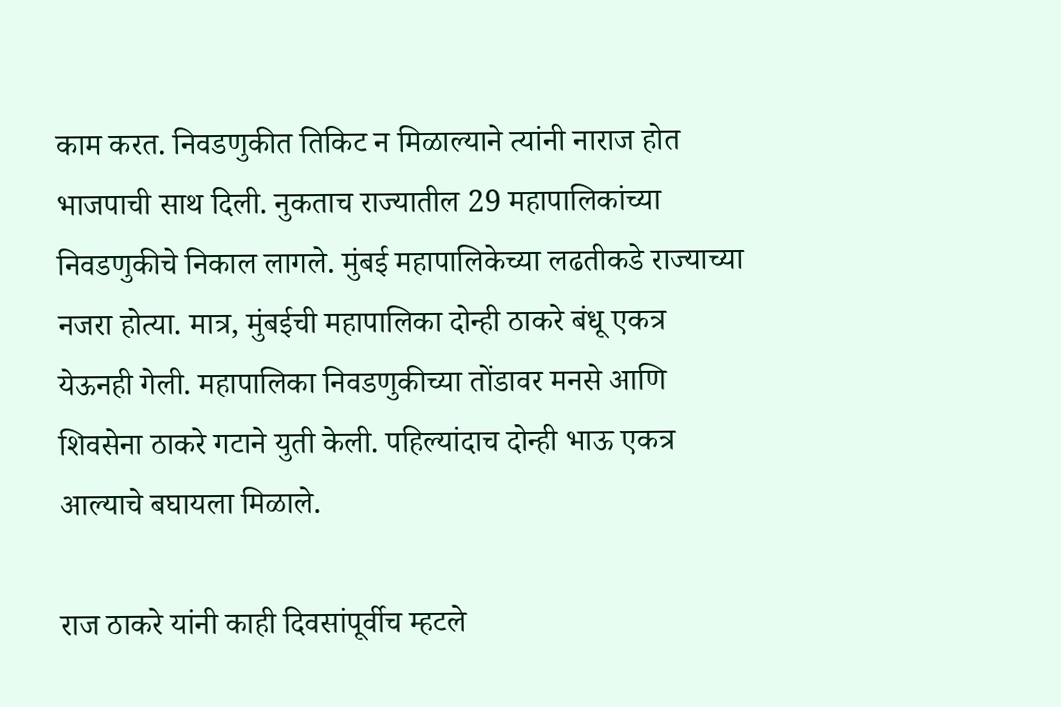काम करत. निवडणुकीत तिकिट न मिळाल्याने त्यांनी नाराज होत भाजपाची साथ दिली. नुकताच राज्यातील 29 महापालिकांच्या निवडणुकीचे निकाल लागले. मुंबई महापालिकेच्या लढतीकडे राज्याच्या नजरा होत्या. मात्र, मुंबईची महापालिका दोन्ही ठाकरे बंधू एकत्र येऊनही गेली. महापालिका निवडणुकीच्या तोंडावर मनसे आणि शिवसेना ठाकरे गटाने युती केली. पहिल्यांदाच दोन्ही भाऊ एकत्र आल्याचे बघायला मिळाले.

राज ठाकरे यांनी काही दिवसांपूर्वीच म्हटले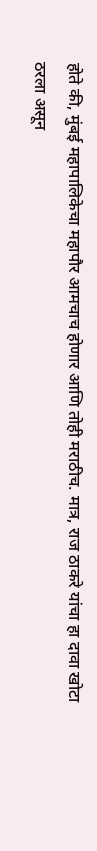होते की, मुंबई महापालिकेचा महापौर आमचाच होणार आणि तोही मराठीच. मात्र, राज ठाकरे यांचा हा दावा खोटा ठरला असून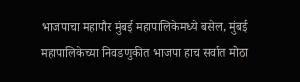भाजपाचा महापौर मुंबई महापालिकेमध्ये बसेल, मुंबई महापालिकेच्या निवडणुकीत भाजपा हाच सर्वात मोठा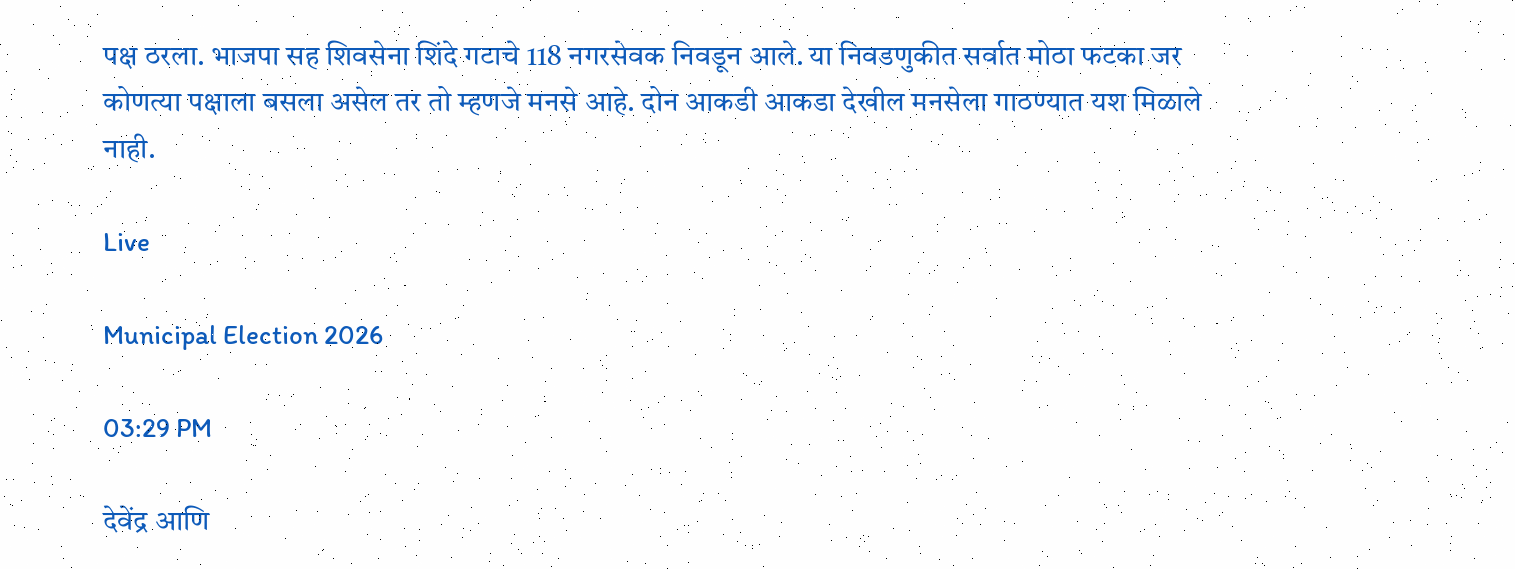पक्ष ठरला. भाजपा सह शिवसेना शिंदे गटाचे 118 नगरसेवक निवडून आले. या निवडणुकीत सर्वात मोठा फटका जर कोणत्या पक्षाला बसला असेल तर तो म्हणजे मनसे आहे. दोन आकडी आकडा देखील मनसेला गाठण्यात यश मिळाले नाही.

Live

Municipal Election 2026

03:29 PM

देवेंद्र आणि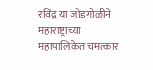रविंद्र या जोडगोळीने महाराष्ट्राच्या महापालिकेत चमत्कार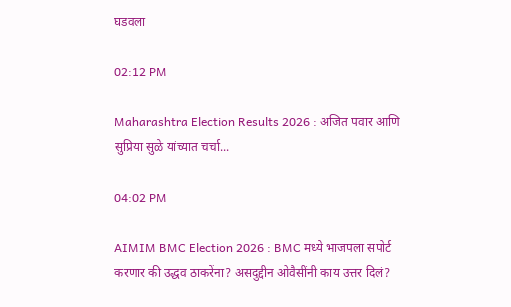घडवला

02:12 PM

Maharashtra Election Results 2026 : अजित पवार आणि सुप्रिया सुळे यांच्यात चर्चा...

04:02 PM

AIMIM BMC Election 2026 : BMC मध्ये भाजपला सपोर्ट करणार की उद्धव ठाकरेंना? असदुद्दीन ओवैसींनी काय उत्तर दिलं?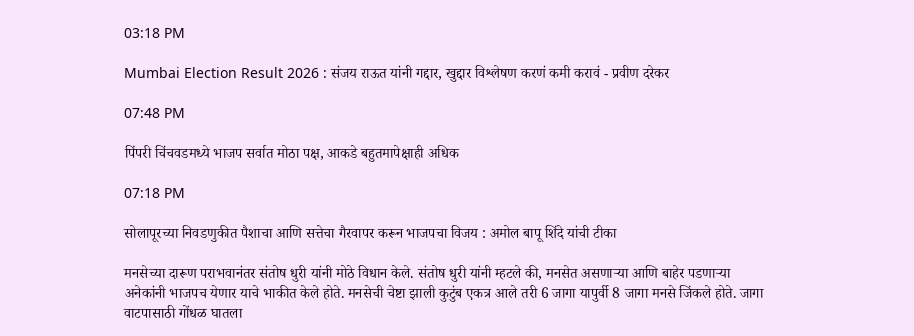03:18 PM

Mumbai Election Result 2026 : संजय राऊत यांनी गद्दार, खुद्दार विश्लेषण करणं कमी करावं - प्रवीण दरेकर

07:48 PM

पिंपरी चिंचवडमध्ये भाजप सर्वात मोठा पक्ष, आकडे बहुतमापेक्षाही अधिक

07:18 PM

सोलापूरच्या निवडणुकीत पैशाचा आणि सत्तेचा गैरवापर करून भाजपचा विजय : अमोल बापू शिंदे यांची टीका

मनसेच्या दारूण पराभवानंतर संतोष धुरी यांनी मोठे विधान केले. संतोष धुरी यांनी म्हटले की, मनसेत असणाऱ्या आणि बाहेर पडणाऱ्या अनेकांनी भाजपच येणार याचे भाकीत केले होते. मनसेची चेष्टा झाली कुटुंब एकत्र आले तरी 6 जागा यापुर्वी 8 जागा मनसे जिंकले होते. जागा वाटपासाठी गोंधळ घातला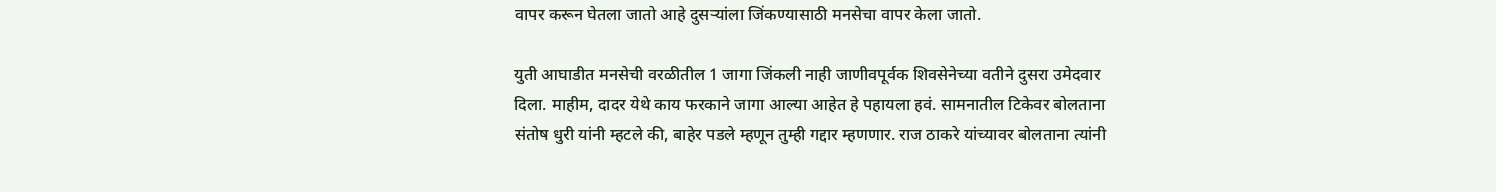वापर करून घेतला जातो आहे दुसऱ्यांला जिंकण्यासाठी मनसेचा वापर केला जातो.

युती आघाडीत मनसेची वरळीतील 1 जागा जिंकली नाही जाणीवपूर्वक शिवसेनेच्या वतीने दुसरा उमेदवार दिला. माहीम, दादर येथे काय फरकाने जागा आल्या आहेत हे पहायला हवं. सामनातील टिकेवर बोलताना संतोष धुरी यांनी म्हटले की, बाहेर पडले म्हणून तुम्ही गद्दार म्हणणार. राज ठाकरे यांच्यावर बोलताना त्यांनी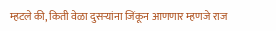म्हटले की, किती वेळा दुसऱ्यांना जिंकून आणणार म्हणजे राज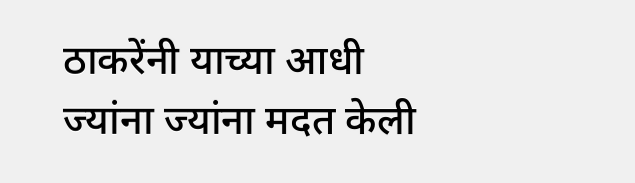ठाकरेंनी याच्या आधी ज्यांना ज्यांना मदत केली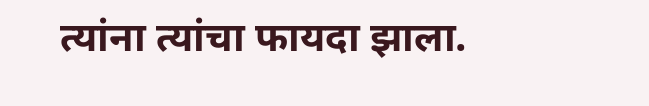त्यांना त्यांचा फायदा झाला.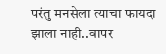परंतु मनसेला त्याचा फायदा झाला नाही..वापर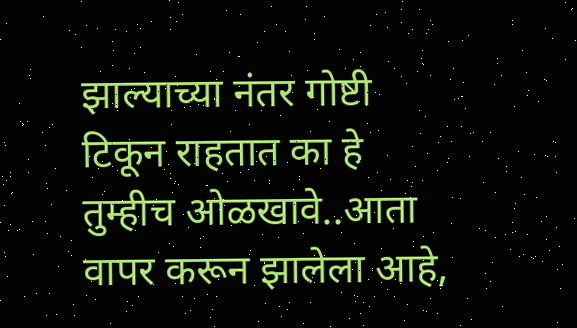झाल्याच्या नंतर गोष्टी टिकून राहतात का हे तुम्हीच ओळखावे..आता वापर करून झालेला आहे,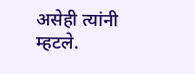असेही त्यांनी म्हटले.